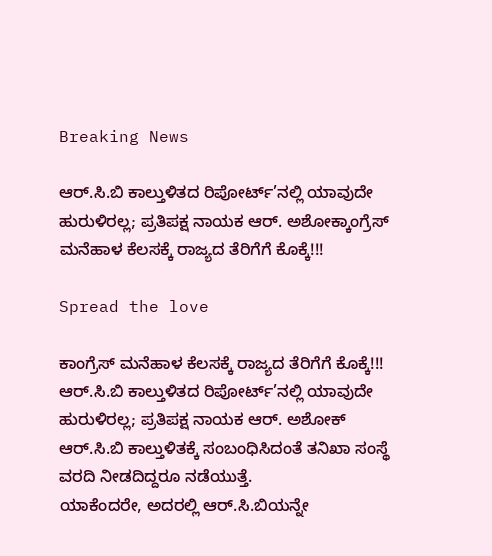Breaking News

ಆರ್.ಸಿ.ಬಿ ಕಾಲ್ತುಳಿತದ ರಿಪೋರ್ಟ್’ನಲ್ಲಿ ಯಾವುದೇ ಹುರುಳಿರಲ್ಲ; ಪ್ರತಿಪಕ್ಷ ನಾಯಕ ಆರ್. ಅಶೋಕ್ಕಾಂಗ್ರೆಸ್ ಮನೆಹಾಳ ಕೆಲಸಕ್ಕೆ ರಾಜ್ಯದ ತೆರಿಗೆಗೆ ಕೊಕ್ಕೆ!!!

Spread the love

ಕಾಂಗ್ರೆಸ್ ಮನೆಹಾಳ ಕೆಲಸಕ್ಕೆ ರಾಜ್ಯದ ತೆರಿಗೆಗೆ ಕೊಕ್ಕೆ!!!
ಆರ್.ಸಿ.ಬಿ ಕಾಲ್ತುಳಿತದ ರಿಪೋರ್ಟ್’ನಲ್ಲಿ ಯಾವುದೇ ಹುರುಳಿರಲ್ಲ; ಪ್ರತಿಪಕ್ಷ ನಾಯಕ ಆರ್. ಅಶೋಕ್
ಆರ್.ಸಿ.ಬಿ ಕಾಲ್ತುಳಿತಕ್ಕೆ ಸಂಬಂಧಿಸಿದಂತೆ ತನಿಖಾ ಸಂಸ್ಥೆ ವರದಿ ನೀಡದಿದ್ದರೂ ನಡೆಯುತ್ತೆ.
ಯಾಕೆಂದರೇ, ಅದರಲ್ಲಿ ಆರ್.ಸಿ.ಬಿಯನ್ನೇ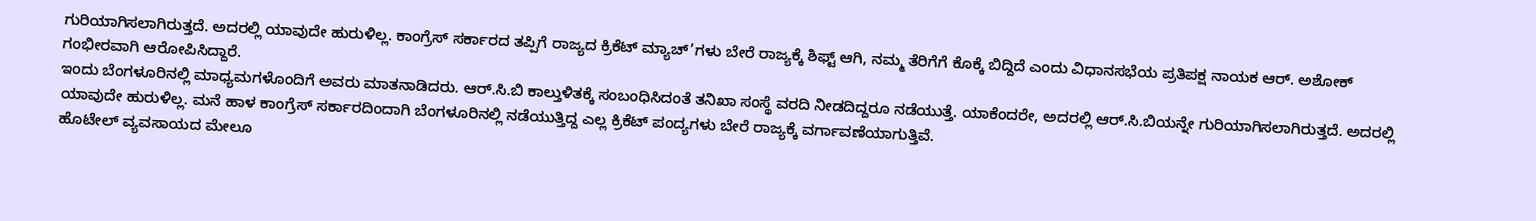ಗುರಿಯಾಗಿಸಲಾಗಿರುತ್ತದೆ. ಅದರಲ್ಲಿ ಯಾವುದೇ ಹುರುಳಿಲ್ಲ. ಕಾಂಗ್ರೆಸ್ ಸರ್ಕಾರದ ತಪ್ಪಿಗೆ ರಾಜ್ಯದ ಕ್ರಿಕೆಟ್ ಮ್ಯಾಚ್’ಗಳು ಬೇರೆ ರಾಜ್ಯಕ್ಕೆ ಶಿಫ್ಟ್ ಆಗಿ, ನಮ್ಮ ತೆರಿಗೆಗೆ ಕೊಕ್ಕೆ ಬಿದ್ದಿದೆ ಎಂದು ವಿಧಾನಸಭೆಯ ಪ್ರತಿಪಕ್ಷ ನಾಯಕ ಆರ್. ಅಶೋಕ್ ಗಂಭೀರವಾಗಿ ಆರೋಪಿಸಿದ್ದಾರೆ.
ಇಂದು ಬೆಂಗಳೂರಿನಲ್ಲಿ ಮಾಧ್ಯಮಗಳೊಂದಿಗೆ ಅವರು ಮಾತನಾಡಿದರು. ಆರ್.ಸಿ.ಬಿ ಕಾಲ್ತುಳಿತಕ್ಕೆ ಸಂಬಂಧಿಸಿದಂತೆ ತನಿಖಾ ಸಂಸ್ಥೆ ವರದಿ ನೀಡದಿದ್ದರೂ ನಡೆಯುತ್ತೆ. ಯಾಕೆಂದರೇ, ಅದರಲ್ಲಿ ಆರ್.ಸಿ.ಬಿಯನ್ನೇ ಗುರಿಯಾಗಿಸಲಾಗಿರುತ್ತದೆ. ಅದರಲ್ಲಿ ಯಾವುದೇ ಹುರುಳಿಲ್ಲ. ಮನೆ ಹಾಳ ಕಾಂಗ್ರೆಸ್ ಸರ್ಕಾರದಿಂದಾಗಿ ಬೆಂಗಳೂರಿನಲ್ಲಿ ನಡೆಯುತ್ತಿದ್ದ ಎಲ್ಲ ಕ್ರಿಕೆಟ್ ಪಂದ್ಯಗಳು ಬೇರೆ ರಾಜ್ಯಕ್ಕೆ ವರ್ಗಾವಣೆಯಾಗುತ್ತಿವೆ.
ಹೊಟೇಲ್ ವ್ಯವಸಾಯದ ಮೇಲೂ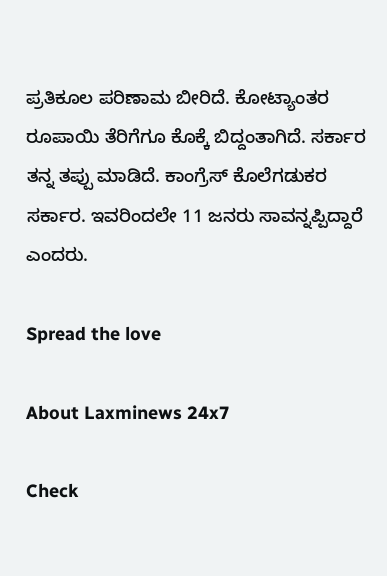ಪ್ರತಿಕೂಲ ಪರಿಣಾಮ ಬೀರಿದೆ. ಕೋಟ್ಯಾಂತರ ರೂಪಾಯಿ ತೆರಿಗೆಗೂ ಕೊಕ್ಕೆ ಬಿದ್ದಂತಾಗಿದೆ. ಸರ್ಕಾರ ತನ್ನ ತಪ್ಪು ಮಾಡಿದೆ. ಕಾಂಗ್ರೆಸ್ ಕೊಲೆಗಡುಕರ ಸರ್ಕಾರ. ಇವರಿಂದಲೇ 11 ಜನರು ಸಾವನ್ನಪ್ಪಿದ್ದಾರೆ ಎಂದರು.

Spread the love

About Laxminews 24x7

Check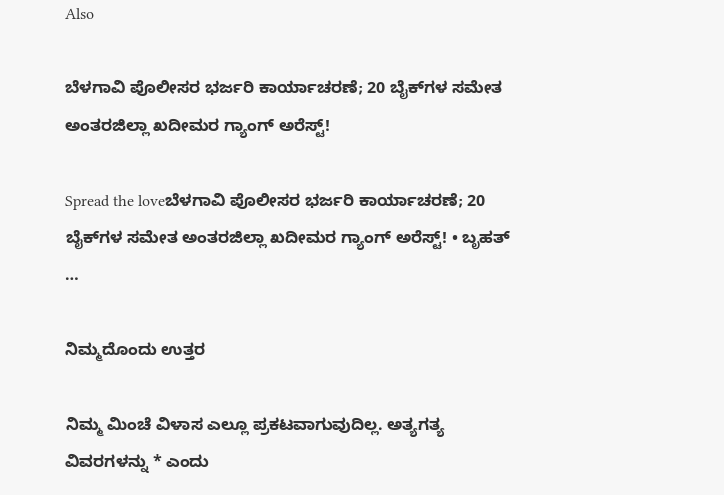Also

ಬೆಳಗಾವಿ ಪೊಲೀಸರ ಭರ್ಜರಿ ಕಾರ್ಯಾಚರಣೆ; 20 ಬೈಕ್‌ಗಳ ಸಮೇತ ಅಂತರಜಿಲ್ಲಾ ಖದೀಮರ ಗ್ಯಾಂಗ್ ಅರೆಸ್ಟ್!

Spread the loveಬೆಳಗಾವಿ ಪೊಲೀಸರ ಭರ್ಜರಿ ಕಾರ್ಯಾಚರಣೆ; 20 ಬೈಕ್‌ಗಳ ಸಮೇತ ಅಂತರಜಿಲ್ಲಾ ಖದೀಮರ ಗ್ಯಾಂಗ್ ಅರೆಸ್ಟ್! • ಬೃಹತ್ …

ನಿಮ್ಮದೊಂದು ಉತ್ತರ

ನಿಮ್ಮ ಮಿಂಚೆ ವಿಳಾಸ ಎಲ್ಲೂ ಪ್ರಕಟವಾಗುವುದಿಲ್ಲ. ಅತ್ಯಗತ್ಯ ವಿವರಗಳನ್ನು * ಎಂದು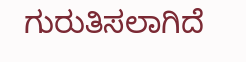ಗುರುತಿಸಲಾಗಿದೆ